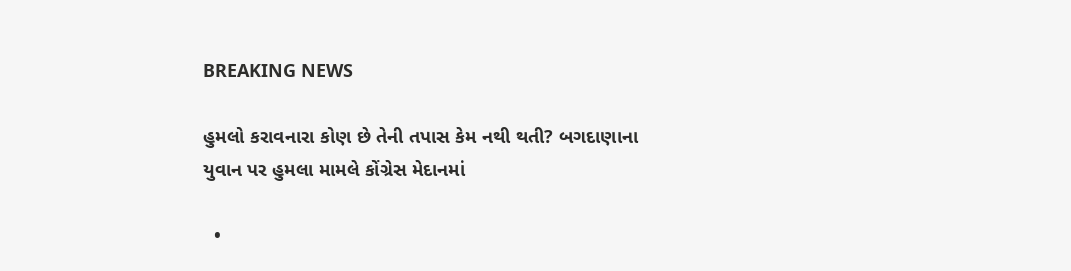BREAKING NEWS

હુમલો કરાવનારા કોણ છે તેની તપાસ કેમ નથી થતી? બગદાણાના યુવાન પર હુમલા મામલે કોંગ્રેસ મેદાનમાં

  •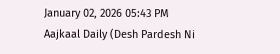January 02, 2026 05:43 PM
Aajkaal Daily (Desh Pardesh Ni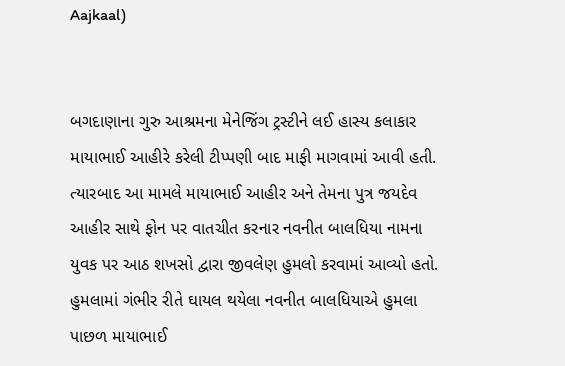Aajkaal)


બગદાણાના ગુરુ આશ્રમના મેનેજિંગ ટ્રસ્ટીને લઈ હાસ્ય કલાકાર માયાભાઈ આહીરે કરેલી ટીપ્પણી બાદ માફી માગવામાં આવી હતી. ત્યારબાદ આ મામલે માયાભાઈ આહીર અને તેમના પુત્ર જયદેવ આહીર સાથે ફોન પર વાતચીત કરનાર નવનીત બાલધિયા નામના યુવક પર આઠ શખસો દ્વારા જીવલેણ હુમલો કરવામાં આવ્યો હતો. હુમલામાં ગંભીર રીતે ઘાયલ થયેલા નવનીત બાલધિયાએ હુમલા પાછળ માયાભાઈ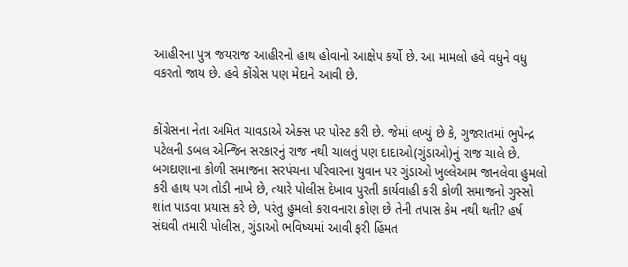આહીરના પુત્ર જયરાજ આહીરનો હાથ હોવાનો આક્ષેપ કર્યો છે. આ મામલો હવે વધુને વધુ વકરતો જાય છે. હવે કોંગ્રેસ પણ મેદાને આવી છે.


કોંગ્રેસના નેતા અમિત ચાવડાએ એક્સ પર પોસ્ટ કરી છે. જેમાં લખ્યું છે કે, ગુજરાતમાં ભુપેન્દ્ર પટેલની ડબલ એન્જિન સરકારનું રાજ નથી ચાલતું પણ દાદાઓ(ગુંડાઓ)નું રાજ ચાલે છે. બગદાણાના કોળી સમાજના સરપંચના પરિવારના યુવાન પર ગુંડાઓ ખુલ્લેઆમ જાનલેવા હુમલો કરી હાથ પગ તોડી નાખે છે, ત્યારે પોલીસ દેખાવ પુરતી કાર્યવાહી કરી કોળી સમાજનો ગુસ્સો શાંત પાડવા પ્રયાસ કરે છે, પરંતુ હુમલો કરાવનારા કોણ છે તેની તપાસ કેમ નથી થતી? હર્ષ સંઘવી તમારી પોલીસ, ગુંડાઓ ભવિષ્યમાં આવી ફરી હિંમત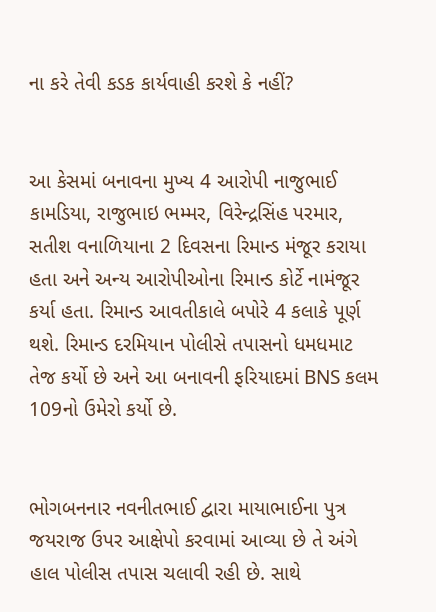ના કરે તેવી કડક કાર્યવાહી કરશે કે નહીં?


આ કેસમાં બનાવના મુખ્ય 4 આરોપી નાજુભાઈ કામડિયા, રાજુભાઇ ભમ્મર, વિરેન્દ્રસિંહ પરમાર, સતીશ વનાળિયાના 2 દિવસના રિમાન્ડ મંજૂર કરાયા હતા અને અન્ય આરોપીઓના રિમાન્ડ કોર્ટે નામંજૂર કર્યા હતા. રિમાન્ડ આવતીકાલે બપોરે 4 કલાકે પૂર્ણ થશે. રિમાન્ડ દરમિયાન પોલીસે તપાસનો ધમધમાટ તેજ કર્યો છે અને આ બનાવની ફરિયાદમાં BNS કલમ 109નો ઉમેરો કર્યો છે.


ભોગબનનાર નવનીતભાઈ દ્વારા માયાભાઈના પુત્ર જયરાજ ઉપર આક્ષેપો કરવામાં આવ્યા છે તે અંગે હાલ પોલીસ તપાસ ચલાવી રહી છે. સાથે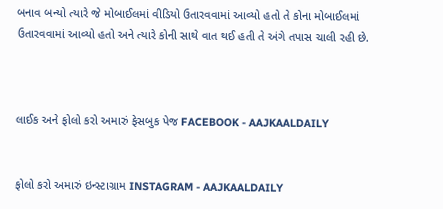બનાવ બન્યો ત્યારે જે મોબાઈલમાં વીડિયો ઉતારવવામાં આવ્યો હતો તે કોના મોબાઈલમાં ઉતારવવામાં આવ્યો હતો અને ત્યારે કોની સાથે વાત થઈ હતી તે અંગે તપાસ ચાલી રહી છે.



લાઈક અને ફોલો કરો અમારું ફેસબુક પેજ FACEBOOK - AAJKAALDAILY


ફોલો કરો અમારું ઇન્સ્ટાગ્રામ INSTAGRAM - AAJKAALDAILY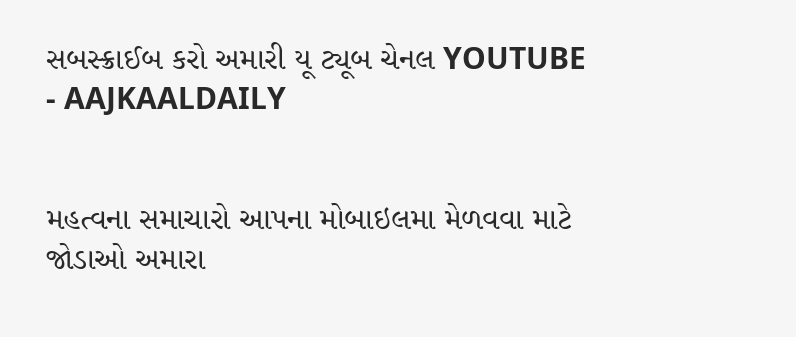સબસ્ક્રાઈબ કરો અમારી યૂ ટ્યૂબ ચેનલ YOUTUBE - AAJKAALDAILY


મહત્વના સમાચારો આપના મોબાઇલમા મેળવવા માટે જોડાઓ અમારા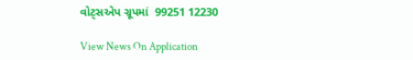વોટ્સએપ ગ્રૂપમાં  99251 12230

View News On Application